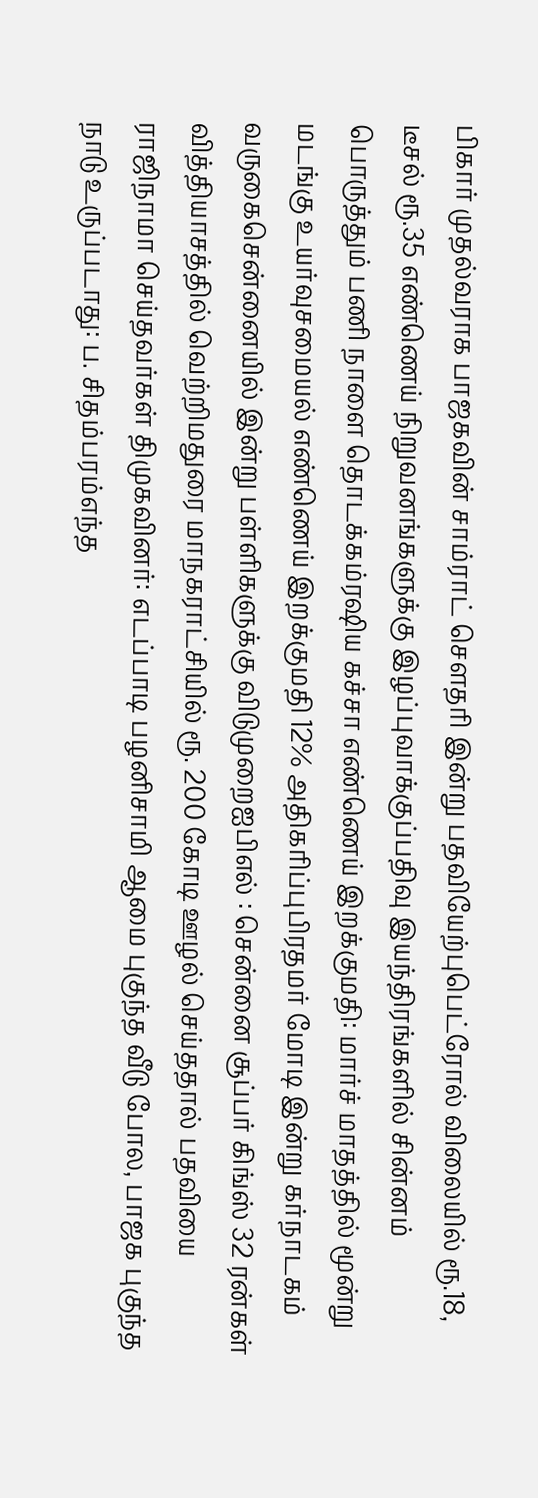பிகார் முதல்வராக பாஜகவின் சாம்ராட் செளதரி இன்று பதவியேற்புபெட்ரோல் விலையில் ரூ.18, டீசல் ரூ.35 எண்ணெய் நிறுவனங்களுக்கு இழப்புவாக்குப்பதிவு இயந்திரங்களில் சின்னம் பொருத்தும் பணி நாளை தொடக்கம்ரஷிய கச்சா எண்ணெய் இறக்குமதி: மார்ச் மாதத்தில் மூன்று மடங்கு உயர்வுசமையல் எண்ணெய் இறக்குமதி 12% அதிகரிப்புபிரதமர் மோடி இன்று கர்நாடகம் வருகைசென்னையில் இன்று பள்ளிகளுக்கு விடுமுறைஐபிஎல் : சென்னை சூப்பர் கிங்ஸ் 32 ரன்கள் வித்தியாசத்தில் வெற்றிமதுரை மாநகராட்சியில் ரூ. 200 கோடி ஊழல் செய்ததால் பதவியை ராஜிநாமா செய்தவர்கள் திமுகவினர்: எடப்பாடி பழனிசாமி ஆமை புகுந்த வீடு போல, பாஜக புகுந்த நாடு உருப்படாது: ப. சிதம்பரம்எந்த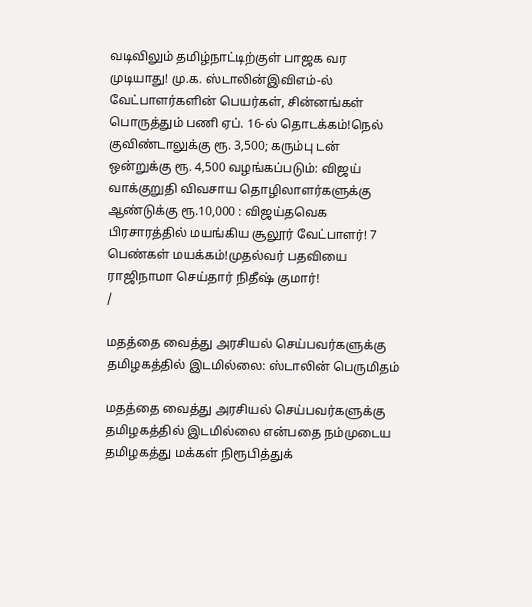வடிவிலும் தமிழ்நாட்டிற்குள் பாஜக வர முடியாது! மு.க. ஸ்டாலின்இவிஎம்-ல் வேட்பாளர்களின் பெயர்கள், சின்னங்கள் பொருத்தும் பணி ஏப். 16-ல் தொடக்கம்!நெல் குவிண்டாலுக்கு ரூ. 3,500; கரும்பு டன் ஒன்றுக்கு ரூ. 4,500 வழங்கப்படும்: விஜய் வாக்குறுதி விவசாய தொழிலாளர்களுக்கு ஆண்டுக்கு ரூ.10,000 : விஜய்தவெக பிரசாரத்தில் மயங்கிய சூலூர் வேட்பாளர்! 7 பெண்கள் மயக்கம்!முதல்வர் பதவியை ராஜிநாமா செய்தார் நிதீஷ் குமார்!
/

மதத்தை வைத்து அரசியல் செய்பவர்களுக்கு தமிழகத்தில் இடமில்லை: ஸ்டாலின் பெருமிதம்

மதத்தை வைத்து அரசியல் செய்பவர்களுக்கு தமிழகத்தில் இடமில்லை என்பதை நம்முடைய தமிழகத்து மக்கள் நிரூபித்துக்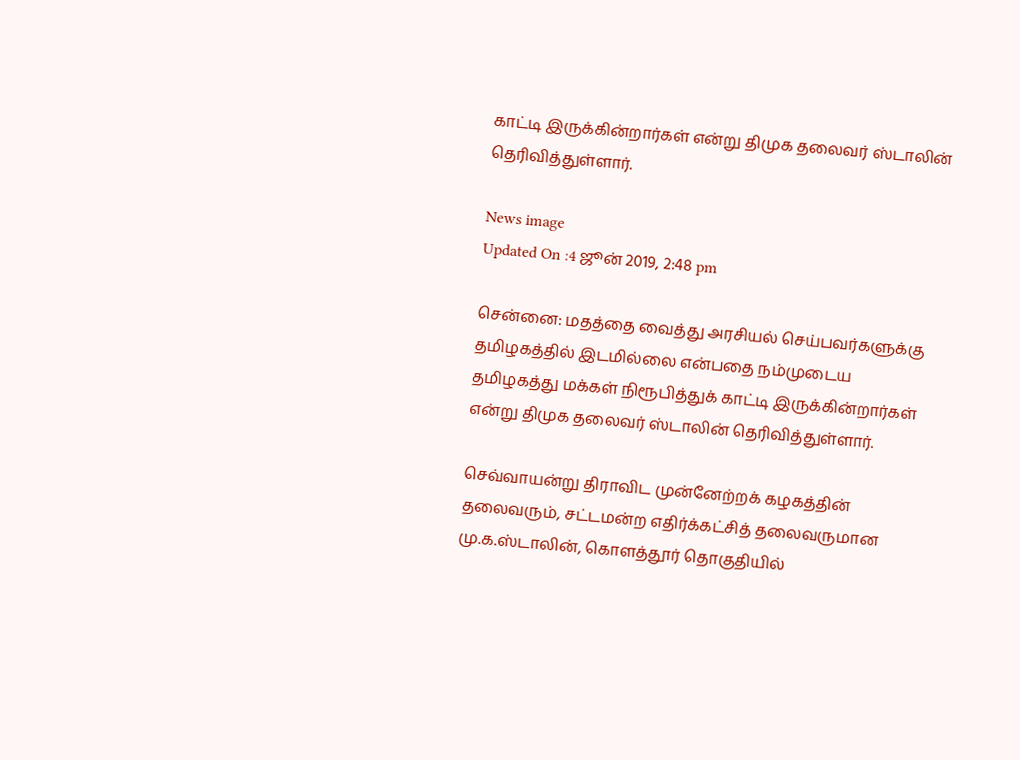காட்டி இருக்கின்றார்கள் என்று திமுக தலைவர் ஸ்டாலின் தெரிவித்துள்ளார்.

News image
Updated On :4 ஜூன் 2019, 2:48 pm

சென்னை: மதத்தை வைத்து அரசியல் செய்பவர்களுக்கு தமிழகத்தில் இடமில்லை என்பதை நம்முடைய தமிழகத்து மக்கள் நிரூபித்துக் காட்டி இருக்கின்றார்கள் என்று திமுக தலைவர் ஸ்டாலின் தெரிவித்துள்ளார்.

செவ்வாயன்று திராவிட முன்னேற்றக் கழகத்தின் தலைவரும், சட்டமன்ற எதிர்க்கட்சித் தலைவருமான மு.க.ஸ்டாலின், கொளத்தூர் தொகுதியில்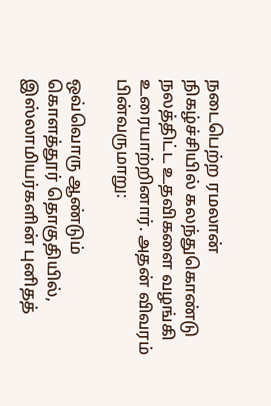நடைபெற்ற ரமலான் நிகழ்ச்சியில் கலந்துகொண்டு நலத்திட்ட உதவிகளை வழங்கி உரையாற்றினார். அதன் விவரம் பின்வருமாறு:

ஒவ்வொரு ஆண்டும் கொளத்தூர் தொகுதியில், இஸ்லாமியர்களின் புனிதத்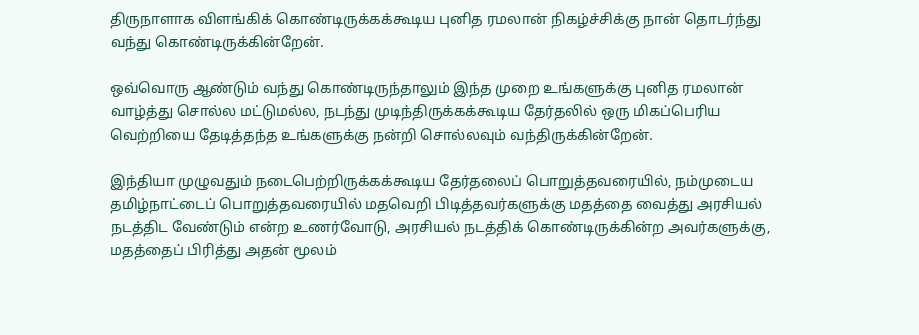திருநாளாக விளங்கிக் கொண்டிருக்கக்கூடிய புனித ரமலான் நிகழ்ச்சிக்கு நான் தொடர்ந்து வந்து கொண்டிருக்கின்றேன்.

ஒவ்வொரு ஆண்டும் வந்து கொண்டிருந்தாலும் இந்த முறை உங்களுக்கு புனித ரமலான் வாழ்த்து சொல்ல மட்டுமல்ல, நடந்து முடிந்திருக்கக்கூடிய தேர்தலில் ஒரு மிகப்பெரிய வெற்றியை தேடித்தந்த உங்களுக்கு நன்றி சொல்லவும் வந்திருக்கின்றேன்.

இந்தியா முழுவதும் நடைபெற்றிருக்கக்கூடிய தேர்தலைப் பொறுத்தவரையில், நம்முடைய தமிழ்நாட்டைப் பொறுத்தவரையில் மதவெறி பிடித்தவர்களுக்கு மதத்தை வைத்து அரசியல் நடத்திட வேண்டும் என்ற உணர்வோடு, அரசியல் நடத்திக் கொண்டிருக்கின்ற அவர்களுக்கு, மதத்தைப் பிரித்து அதன் மூலம்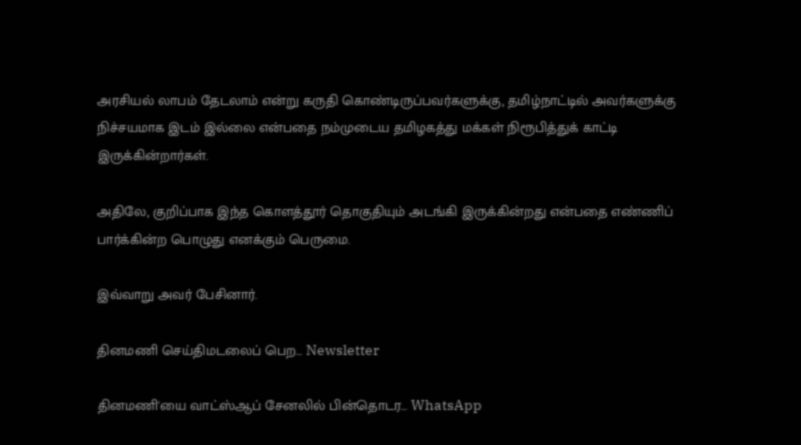அரசியல் லாபம் தேடலாம் என்று கருதி கொண்டிருப்பவர்களுக்கு, தமிழ்நாட்டில் அவர்களுக்கு நிச்சயமாக இடம் இல்லை என்பதை நம்முடைய தமிழகத்து மக்கள் நிரூபித்துக் காட்டி இருக்கின்றார்கள்.

அதிலே, குறிப்பாக இந்த கொளத்தூர் தொகுதியும் அடங்கி இருக்கின்றது என்பதை எண்ணிப் பார்க்கின்ற பொழுது எனக்கும் பெருமை.

இவ்வாறு அவர் பேசினார்.

தினமணி செய்திமடலைப் பெற... Newsletter

தினமணி'யை வாட்ஸ்ஆப் சேனலில் பின்தொடர... WhatsApp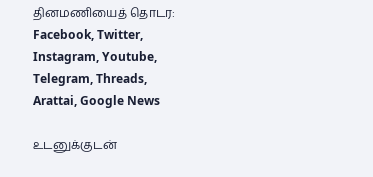தினமணியைத் தொடர: Facebook, Twitter, Instagram, Youtube, Telegram, Threads, Arattai, Google News

உடனுக்குடன்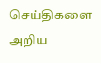செய்திகளை அறிய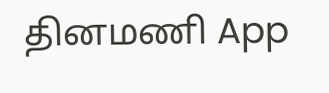தினமணி App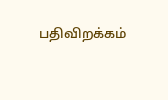பதிவிறக்கம்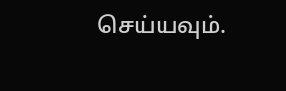செய்யவும்.